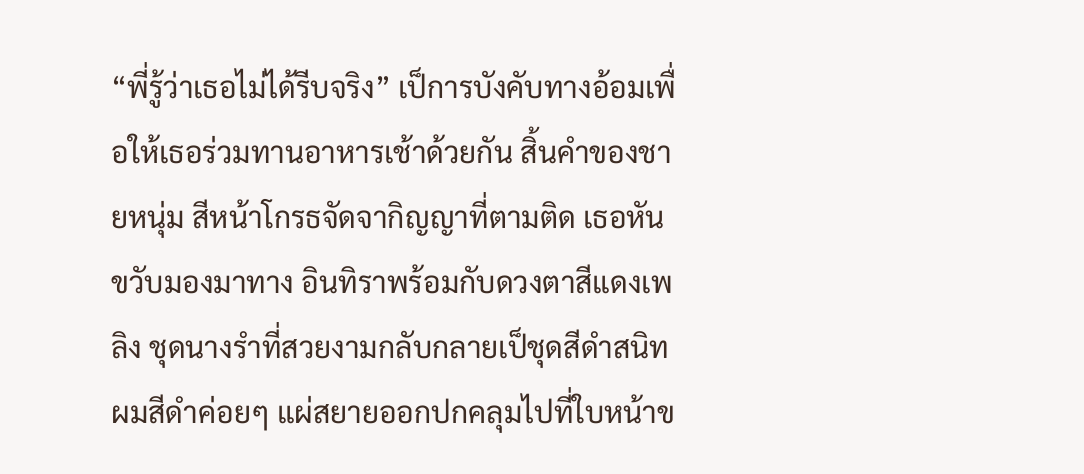“พี่รู้ว่าเธอไม่ได้รีบจริง” เป็การบังคับทางอ้อมเพื่อให้เธอร่วมทานอาหารเช้าด้วยกัน สิ้นคำของชายหนุ่ม สีหน้าโกรธจัดจากิญญาที่ตามติด เธอหันขวับมองมาทาง อินทิราพร้อมกับดวงตาสีแดงเพลิง ชุดนางรำที่สวยงามกลับกลายเป็ชุดสีดำสนิท ผมสีดำค่อยๆ แผ่สยายออกปกคลุมไปที่ใบหน้าข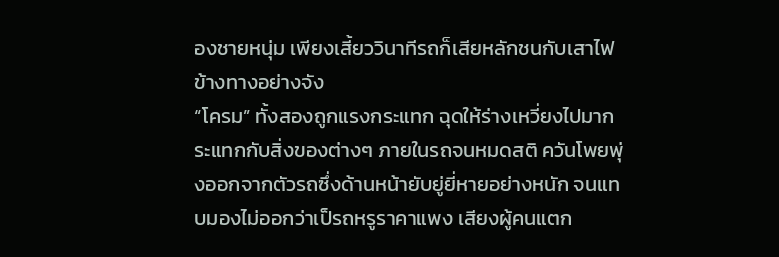องชายหนุ่ม เพียงเสี้ยววินาทีรถก็เสียหลักชนกับเสาไฟข้างทางอย่างจัง
“โครม” ทั้งสองถูกแรงกระแทก ฉุดให้ร่างเหวี่ยงไปมากระแทกกับสิ่งของต่างๆ ภายในรถจนหมดสติ ควันโพยพุ่งออกจากตัวรถซึ่งด้านหน้ายับยู่ยี่หายอย่างหนัก จนแทบมองไม่ออกว่าเป็รถหรูราคาแพง เสียงผู้คนแตก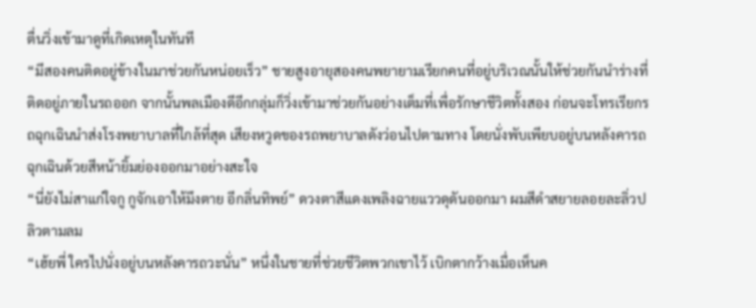ตื่นวิ่งเข้ามาดูที่เกิดเหตุในทันที
“มีสองคนติดอยู่ข้างในมาช่วยกันหน่อยเร็ว” ชายสูงอายุสองคนพยายามเรียกคนที่อยู่บริเวณนั้นให้ช่วยกันนำร่างที่ติดอยู่ภายในรถออก จากนั้นพลเมืองดีอีกกลุ่มก็วิ่งเข้ามาช่วยกันอย่างเต็มที่เพื่อรักษาชีวิตทั้งสอง ก่อนจะโทรเรียกรถฉุกเฉินนำส่งโรงพยาบาลที่ใกล้ที่สุด เสียงหวูดของรถพยาบาลดังว่อนไปตามทาง โดยนั่งพับเพียบอยู่บนหลังคารถฉุกเฉินด้วยสีหน้ายิ้มย่องออกมาอย่างสะใจ
“นี่ยังไม่สาแก่ใจกู กูจักเอาให้มึงตาย อีกลิ่นทิพย์” ดวงตาสีแดงเพลิงฉายแววดุดันออกมา ผมสีดำสยายลอยละลิ่วปลิวตามลม
“เฮ้ยพี่ ใครไปนั่งอยู่บนหลังคารถวะนั่น” หนึ่งในชายที่ช่วยชีวิตพวกเขาไว้ เบิกตากว้างเมื่อเห็นค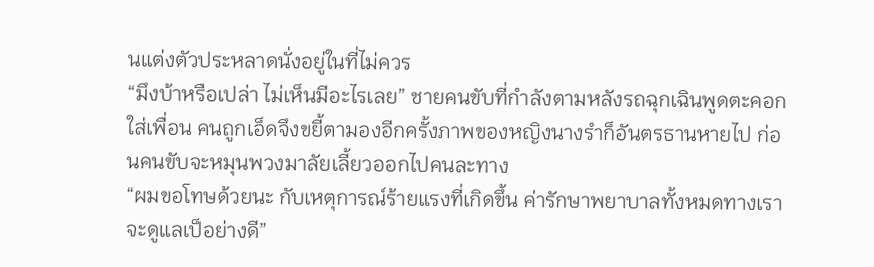นแต่งตัวประหลาดนั่งอยู่ในที่ไม่ควร
“มึงบ้าหรือเปล่า ไม่เห็นมีอะไรเลย” ชายคนขับที่กำลังตามหลังรถฉุกเฉินพูดตะคอกใส่เพื่อน คนถูกเอ็ดจึงขยี้ตามองอีกครั้งภาพของหญิงนางรำก็อันตรธานหายไป ก่อนคนขับจะหมุนพวงมาลัยเลี้ยวออกไปคนละทาง
“ผมขอโทษด้วยนะ กับเหตุการณ์ร้ายแรงที่เกิดขึ้น ค่ารักษาพยาบาลทั้งหมดทางเราจะดูแลเป็อย่างดี”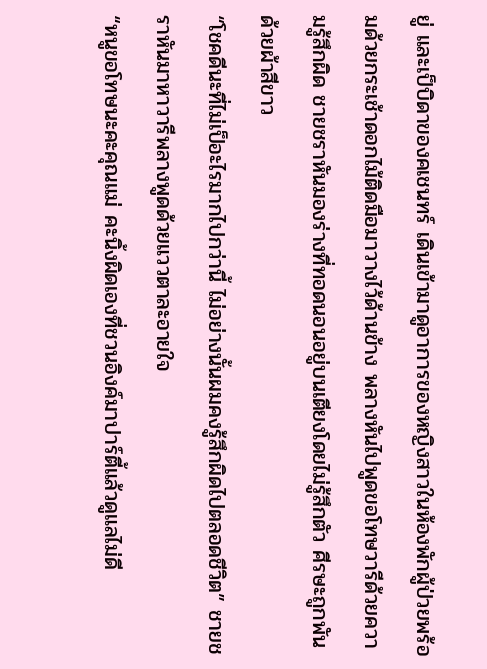ยู่ และเป็บิดาของคเชนทร์ เดินเข้ามาดูอาการของหญิงสาวในห้องพักผู้ป่วยพร้อมด้วยกระเช้าดอกไม้ติดมือมาวางไว้ด้านข้าง พลางหันไปพูดขอโทษวารีด้วยความรู้สึกผิด ชายชราหันมองร่างที่ทอดนอนอยู่บนเตียงโดยไม่รู้สึกตัว ศีรษะถูกพันด้วยผ้าสีขาว
“โชคดีนะที่ไม่เป็อะไรมากไปกว่านี้ ไม่อย่างนั้นผมคงรู้สึกผิดไปตลอดชีวิต” ชายชราหันมาหาวารีพลางพูดด้วยแววตาละอายใจ
“หนูขอโทษนะคะคุณแม่ คะนิ้งผิดเองที่ชวนอิงค์มาปาร์ตี้แล้วดูแลไม่ดี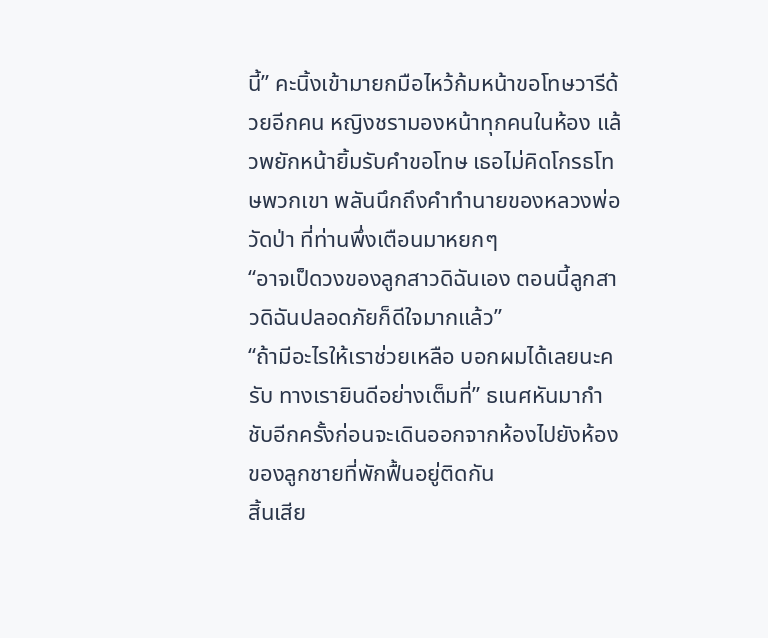นี้” คะนิ้งเข้ามายกมือไหว้ก้มหน้าขอโทษวารีด้วยอีกคน หญิงชรามองหน้าทุกคนในห้อง แล้วพยักหน้ายิ้มรับคำขอโทษ เธอไม่คิดโกรธโทษพวกเขา พลันนึกถึงคำทำนายของหลวงพ่อวัดป่า ที่ท่านพึ่งเตือนมาหยกๆ
“อาจเป็ดวงของลูกสาวดิฉันเอง ตอนนี้ลูกสาวดิฉันปลอดภัยก็ดีใจมากแล้ว”
“ถ้ามีอะไรให้เราช่วยเหลือ บอกผมได้เลยนะครับ ทางเรายินดีอย่างเต็มที่” ธเนศหันมากำชับอีกครั้งก่อนจะเดินออกจากห้องไปยังห้องของลูกชายที่พักฟื้นอยู่ติดกัน
สิ้นเสีย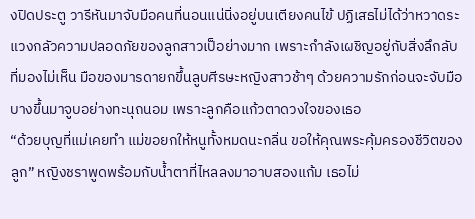งปิดประตู วารีหันมาจับมือคนที่นอนแน่นิ่งอยู่บนเตียงคนไข้ ปฏิเสธไม่ได้ว่าหวาดระแวงกลัวความปลอดภัยของลูกสาวเป็อย่างมาก เพราะกำลังเผชิญอยู่กับสิ่งลึกลับที่มองไม่เห็น มือของมารดายกขึ้นลูบศีรษะหญิงสาวช้าๆ ด้วยความรักก่อนจะจับมือบางขึ้นมาจูบอย่างทะนุถนอม เพราะลูกคือแก้วตาดวงใจของเธอ
“ด้วยบุญที่แม่เคยทำ แม่ขอยกให้หนูทั้งหมดนะกลิ่น ขอให้คุณพระคุ้มครองชีวิตของลูก” หญิงชราพูดพร้อมกับน้ำตาที่ไหลลงมาอาบสองแก้ม เธอไม่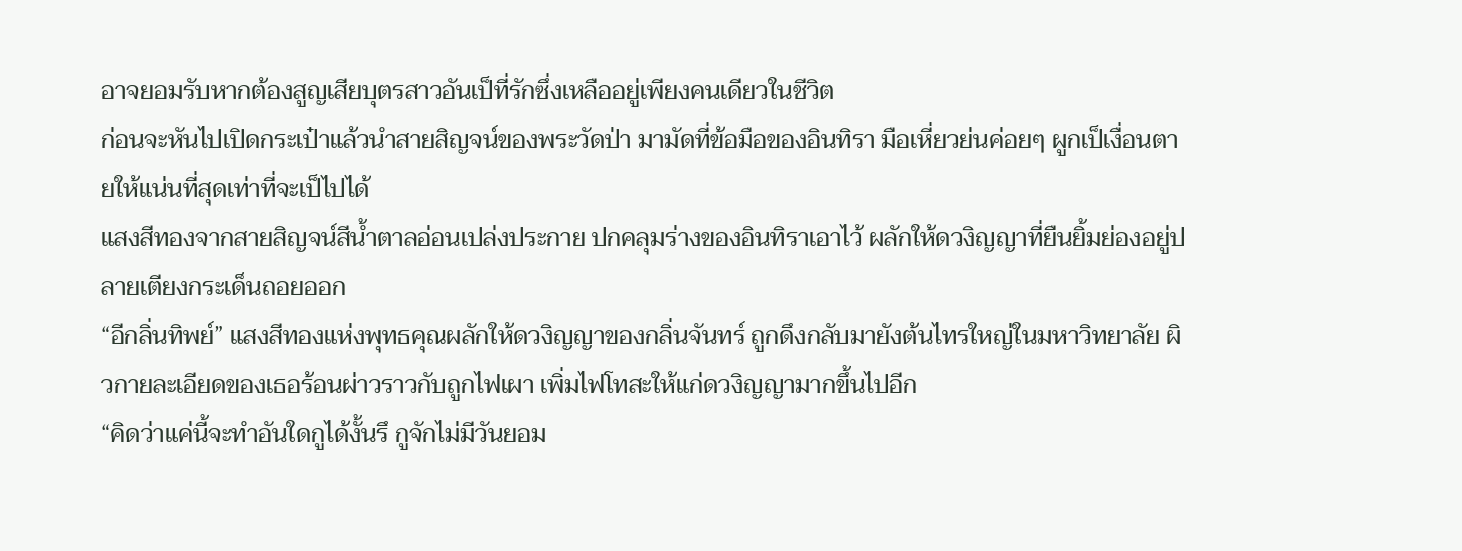อาจยอมรับหากต้องสูญเสียบุตรสาวอันเป็ที่รักซึ่งเหลืออยู่เพียงคนเดียวในชีวิต
ก่อนจะหันไปเปิดกระเป๋าแล้วนำสายสิญจน์ของพระวัดป่า มามัดที่ข้อมือของอินทิรา มือเหี่ยวย่นค่อยๆ ผูกเป็เงื่อนตายให้แน่นที่สุดเท่าที่จะเป็ไปได้
แสงสีทองจากสายสิญจน์สีน้ำตาลอ่อนเปล่งประกาย ปกคลุมร่างของอินทิราเอาไว้ ผลักให้ดวงิญญาที่ยืนยิ้มย่องอยู่ปลายเตียงกระเด็นถอยออก
“อีกลิ่นทิพย์” แสงสีทองแห่งพุทธคุณผลักให้ดวงิญญาของกลิ่นจันทร์ ถูกดึงกลับมายังต้นไทรใหญ่ในมหาวิทยาลัย ผิวกายละเอียดของเธอร้อนผ่าวราวกับถูกไฟเผา เพิ่มไฟโทสะให้แก่ดวงิญญามากขึ้นไปอีก
“คิดว่าแค่นี้จะทำอันใดกูได้งั้นรึ กูจักไม่มีวันยอม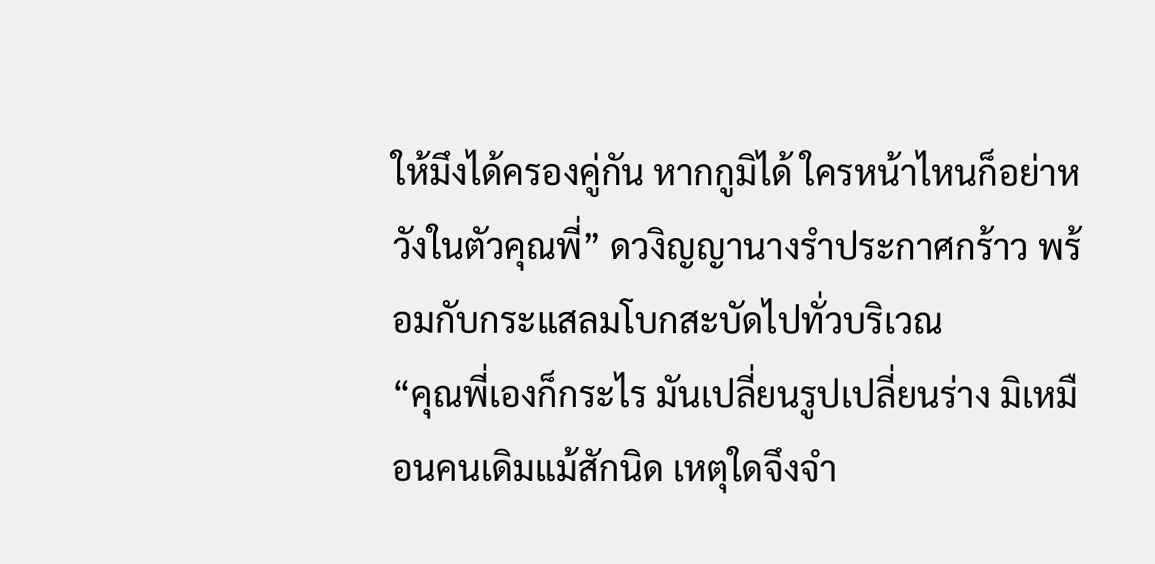ให้มึงได้ครองคู่กัน หากกูมิได้ ใครหน้าไหนก็อย่าหวังในตัวคุณพี่” ดวงิญญานางรำประกาศกร้าว พร้อมกับกระแสลมโบกสะบัดไปทั่วบริเวณ
“คุณพี่เองก็กระไร มันเปลี่ยนรูปเปลี่ยนร่าง มิเหมือนคนเดิมแม้สักนิด เหตุใดจึงจำ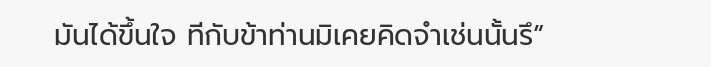มันได้ขึ้นใจ ทีกับข้าท่านมิเคยคิดจำเช่นนั้นรึ”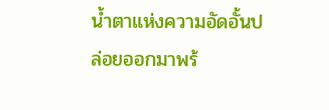น้ำตาแห่งความอัดอั้นปล่อยออกมาพร้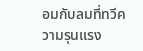อมกับลมที่ทวีความรุนแรง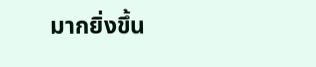มากยิ่งขึ้น